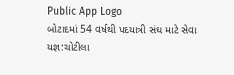Public App Logo
બોટાદમાં 54 વર્ષથી પદયાત્રી સંઘ માટે સેવા યજ્ઞ:ચોટીલા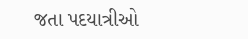જતા પદયાત્રીઓ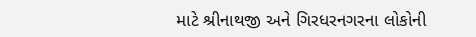માટે શ્રીનાથજી અને ગિરધરનગરના લોકોની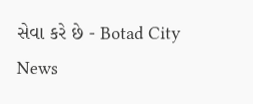સેવા કરે છે - Botad City News